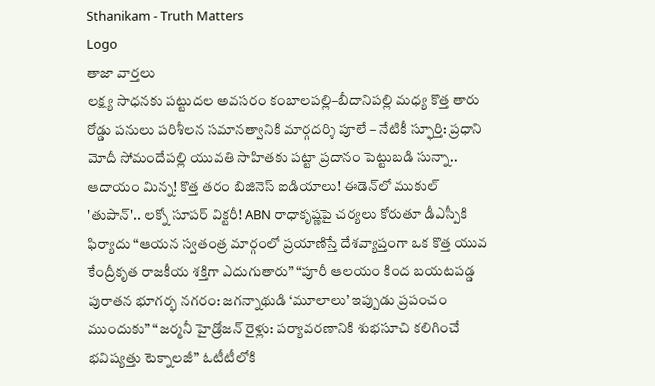Sthanikam - Truth Matters
Logo
తాజా వార్తలు
లక్ష్య సాధనకు పట్టుదల అవసరం కంబాలపల్లి–బీదానిపల్లి మధ్య కొత్త తారు రోడ్డు పనులు పరిశీలన సమానత్వానికి మార్గదర్శి పూలే – నేటికీ స్ఫూర్తి: ప్రధాని మోదీ సోమందేపల్లి యువతి సాహితకు పట్టా ప్రదానం పెట్టుబడి సున్నా.. ఆదాయం మిన్న! కొత్త తరం బిజినెస్ ఐడియాలు! ఈడెన్‌లో ముకుల్ 'తుపాన్'.. లక్నో సూపర్ విక్టరీ! ABN రాధాకృష్ణపై చర్యలు కోరుతూ డీఎస్పీకి ఫిర్యాదు “ఆయన స్వతంత్ర మార్గంలో ప్రయాణిస్తే దేశవ్యాప్తంగా ఒక కొత్త యువ కేంద్రీకృత రాజకీయ శక్తిగా ఎదుగుతారు” “పూరీ ఆలయం కింద బయటపడ్డ పురాతన భూగర్భ నగరం: జగన్నాథుడి ‘మూలాలు’ ఇప్పుడు ప్రపంచం ముందుకు” “జర్మనీ హైడ్రోజన్ రైళ్లు: పర్యావరణానికి శుభసూచి కలిగించే భవిష్యత్తు టెక్నాలజీ” ఓటీటీలోకి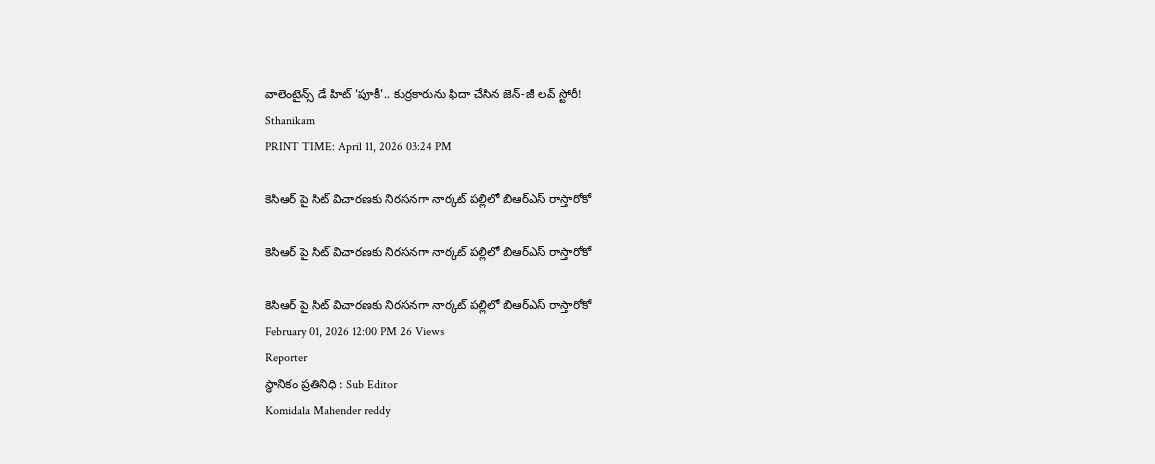వాలెంటైన్స్ డే హిట్ 'పూకీ'.. కుర్రకారును ఫిదా చేసిన జెన్-జీ లవ్ స్టోరీ!
Sthanikam
PRINT TIME: April 11, 2026 03:24 PM

కెసిఆర్ పై సిట్ విచారణకు నిరసనగా నార్కట్ పల్లిలో బిఆర్ఎస్ రాస్తారోకో

కెసిఆర్ పై సిట్ విచారణకు నిరసనగా నార్కట్ పల్లిలో బిఆర్ఎస్ రాస్తారోకో

కెసిఆర్ పై సిట్ విచారణకు నిరసనగా నార్కట్ పల్లిలో బిఆర్ఎస్ రాస్తారోకో
February 01, 2026 12:00 PM 26 Views
Reporter
స్థానికం ప్రతినిధి : Sub Editor
Komidala Mahender reddy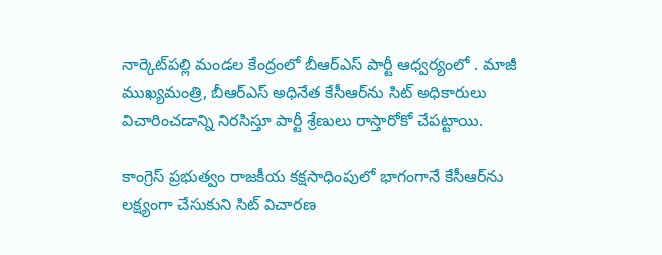నార్కెట్‌పల్లి మండల కేంద్రంలో బీఆర్‌ఎస్ పార్టీ ఆధ్వర్యంలో . మాజీ ముఖ్యమంత్రి, బీఆర్‌ఎస్ అధినేత కేసీఆర్‌ను సిట్ అధికారులు విచారించడాన్ని నిరసిస్తూ పార్టీ శ్రేణులు రాస్తారోకో చేపట్టాయి.

కాంగ్రెస్ ప్రభుత్వం రాజకీయ కక్షసాధింపులో భాగంగానే కేసీఆర్‌ను లక్ష్యంగా చేసుకుని సిట్ విచారణ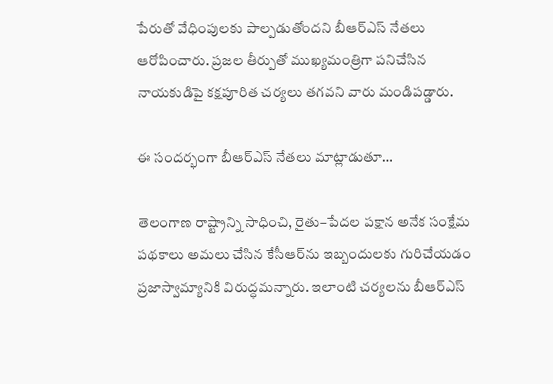పేరుతో వేధింపులకు పాల్పడుతోందని బీఆర్‌ఎస్ నేతలు ఆరోపించారు. ప్రజల తీర్పుతో ముఖ్యమంత్రిగా పనిచేసిన నాయకుడిపై కక్షపూరిత చర్యలు తగవని వారు మండిపడ్డారు.

ఈ సందర్భంగా బీఆర్‌ఎస్ నేతలు మాట్లాడుతూ…

తెలంగాణ రాష్ట్రాన్ని సాధించి, రైతు–పేదల పక్షాన అనేక సంక్షేమ పథకాలు అమలు చేసిన కేసీఆర్‌ను ఇబ్బందులకు గురిచేయడం ప్రజాస్వామ్యానికి విరుద్ధమన్నారు. ఇలాంటి చర్యలను బీఆర్‌ఎస్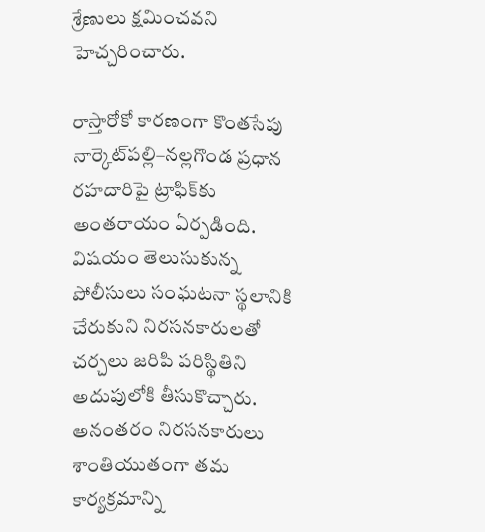శ్రేణులు క్షమించవని హెచ్చరించారు.

రాస్తారోకో కారణంగా కొంతసేపు నార్కెట్‌పల్లి–నల్లగొండ ప్రధాన రహదారిపై ట్రాఫిక్‌కు అంతరాయం ఏర్పడింది. విషయం తెలుసుకున్న పోలీసులు సంఘటనా స్థలానికి చేరుకుని నిరసనకారులతో చర్చలు జరిపి పరిస్థితిని అదుపులోకి తీసుకొచ్చారు. అనంతరం నిరసనకారులు శాంతియుతంగా తమ కార్యక్రమాన్ని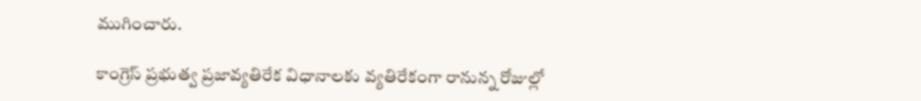ముగించారు.

కాంగ్రెస్ ప్రభుత్వ ప్రజావ్యతిరేక విధానాలకు వ్యతిరేకంగా రానున్న రోజుల్లో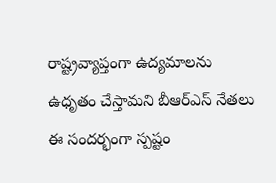రాష్ట్రవ్యాప్తంగా ఉద్యమాలను ఉధృతం చేస్తామని బీఆర్‌ఎస్ నేతలు ఈ సందర్భంగా స్పష్టం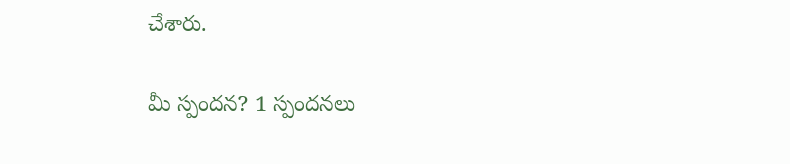చేశారు.

మీ స్పందన? 1 స్పందనలు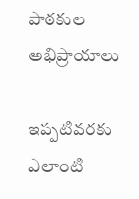పాఠకుల అభిప్రాయాలు

ఇప్పటివరకు ఎలాంటి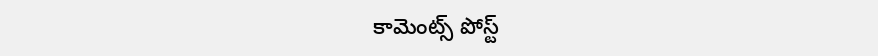కామెంట్స్ పోస్ట్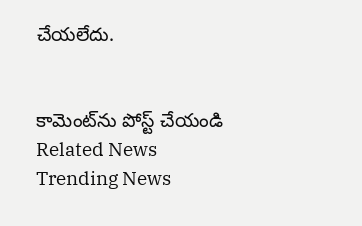చేయలేదు.


కామెంట్‌ను పోస్ట్ చేయండి
Related News
Trending News